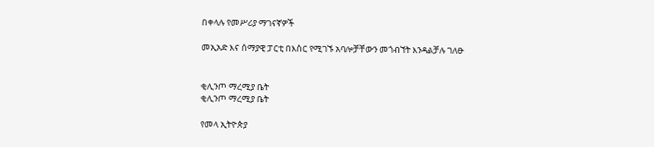በቀላሉ የመሥሪያ ማገናኛዎች

መኢአድ እና ሰማያዊ ፓርቲ በእስር የሚገኙ አባሎቻቸውን መጎብኘት እንዳልቻሉ ገለፁ


ቂሊንጦ ማረሚያ ቤት
ቂሊንጦ ማረሚያ ቤት

የመላ ኢትዮጵያ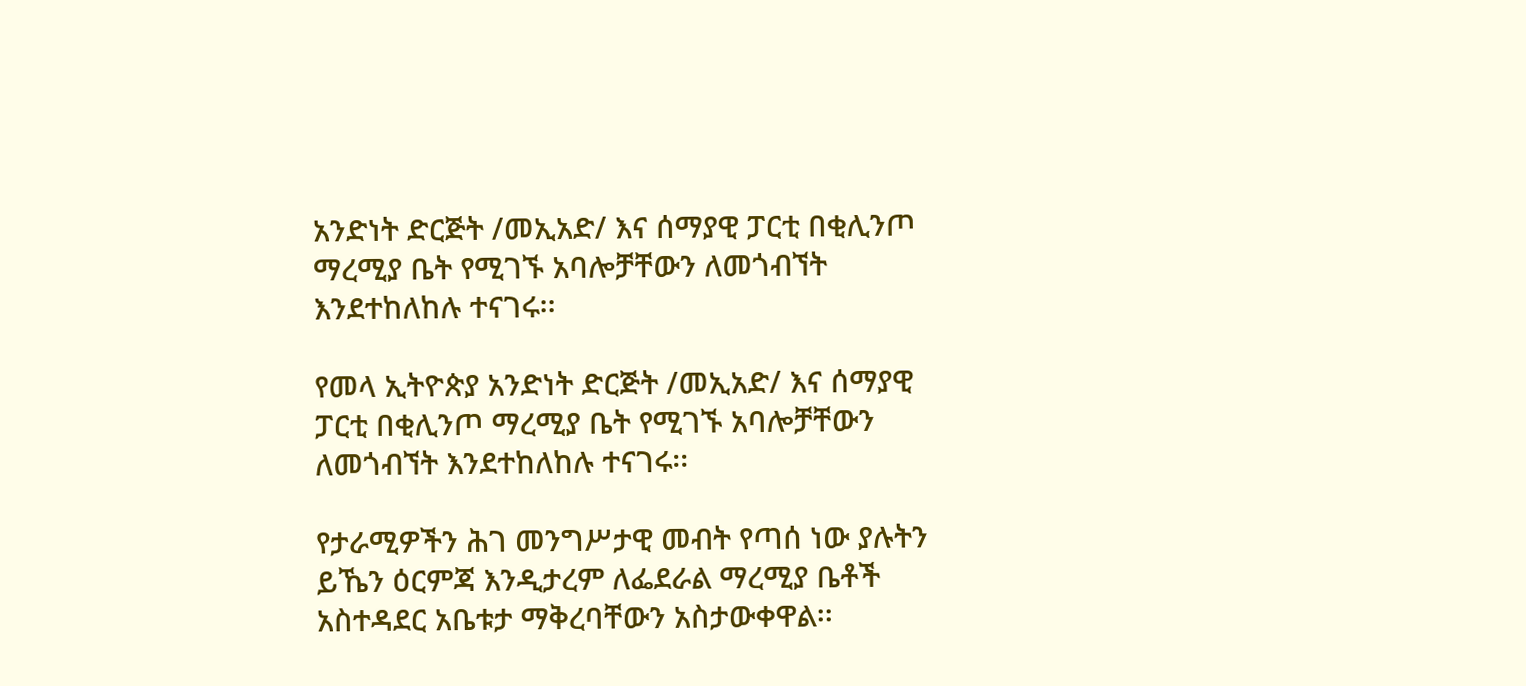አንድነት ድርጅት /መኢአድ/ እና ሰማያዊ ፓርቲ በቂሊንጦ ማረሚያ ቤት የሚገኙ አባሎቻቸውን ለመጎብኘት እንደተከለከሉ ተናገሩ፡፡

የመላ ኢትዮጵያ አንድነት ድርጅት /መኢአድ/ እና ሰማያዊ ፓርቲ በቂሊንጦ ማረሚያ ቤት የሚገኙ አባሎቻቸውን ለመጎብኘት እንደተከለከሉ ተናገሩ፡፡

የታራሚዎችን ሕገ መንግሥታዊ መብት የጣሰ ነው ያሉትን ይኼን ዕርምጃ እንዲታረም ለፌደራል ማረሚያ ቤቶች አስተዳደር አቤቱታ ማቅረባቸውን አስታውቀዋል፡፡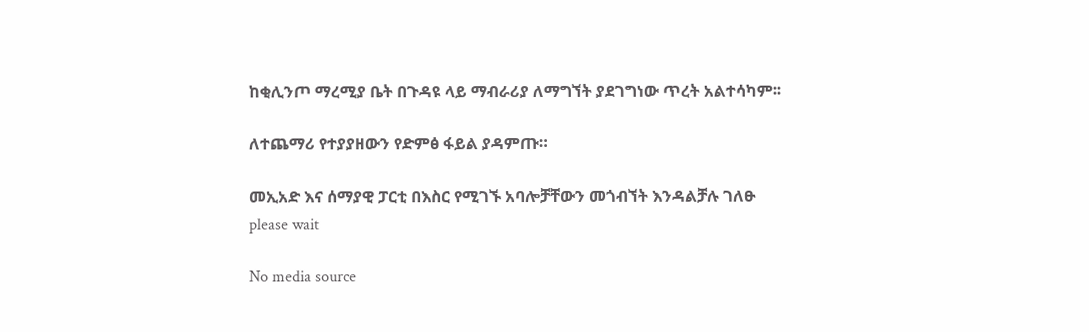ከቂሊንጦ ማረሚያ ቤት በጉዳዩ ላይ ማብራሪያ ለማግኘት ያደገግነው ጥረት አልተሳካም፡፡

ለተጨማሪ የተያያዘውን የድምፅ ፋይል ያዳምጡ።

መኢአድ እና ሰማያዊ ፓርቲ በእስር የሚገኙ አባሎቻቸውን መጎብኘት እንዳልቻሉ ገለፁ
please wait

No media source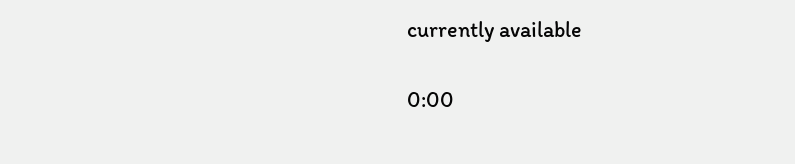currently available

0:00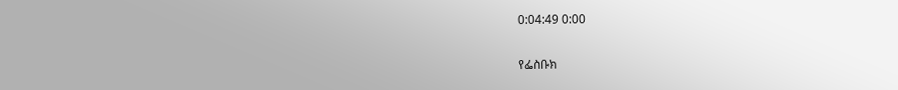0:04:49 0:00

የፌስቡክ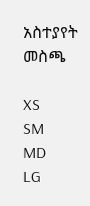አስተያየት መስጫ

XS
SM
MD
LG